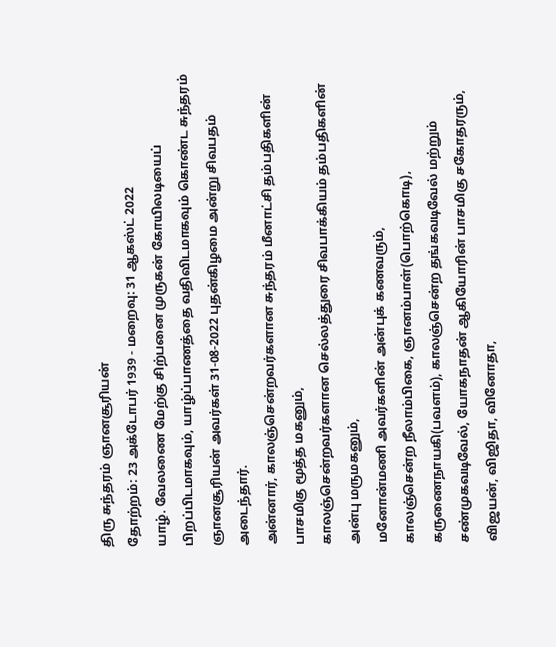திரு சுந்தரம் ஞானசூரியன்
தோற்றம்: 23 அக்டோபர் 1939 - மறைவு: 31 ஆகஸ்ட் 2022
யாழ். வேலணை மேற்கு சிற்பனை முருகன் கோயிலடியைப் பிறப்பிடமாகவும், யாழ்ப்பாணத்தை வதிவிடமாகவும் கொண்ட சுந்தரம் ஞானசூரியன் அவர்கள் 31-08-2022 புதன்கிழமை அன்று சிவபதம் அடைந்தார்.
அன்னார், காலஞ்சென்றவர்களான சுந்தரம் மீனாட்சி தம்பதிகளின் பாசமிகு மூத்த மகனும்,
காலஞ்சென்றவர்களான செல்லத்துரை சிவபாக்கியம் தம்பதிகளின் அன்பு மருமகனும்,
மனோன்மணி அவர்களின் அன்புக் கணவரும்,
காலஞ்சென்ற நீலாம்பிகை, ஞானம்பாள்(பொற்கொடி), கருணைநாயகி(பவளம்), காலஞ்சென்ற தங்கவடிவேல் மற்றும் சண்முகவடிவேல், யோகநாதன் ஆகியோரின் பாசமிகு சகோதரரும்,
விஜயன், விஜிதா, வினோதா,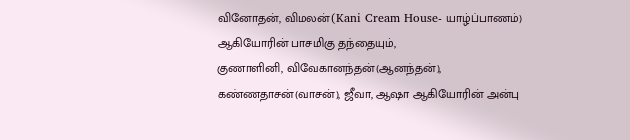வினோதன், விமலன்(Kani Cream House- யாழ்ப்பாணம்) ஆகியோரின் பாசமிகு தந்தையும்,
குணாளினி, விவேகானந்தன்(ஆனந்தன்), கண்ணதாசன்(வாசன்), ஜீவா, ஆஷா ஆகியோரின் அன்பு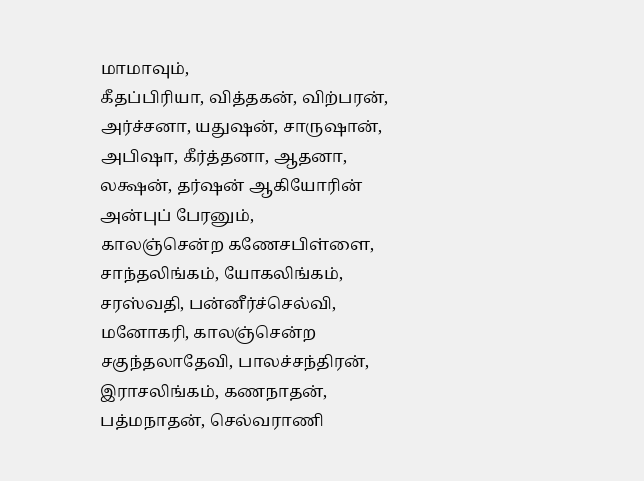மாமாவும்,
கீதப்பிரியா, வித்தகன், விற்பரன், அர்ச்சனா, யதுஷன், சாருஷான், அபிஷா, கீர்த்தனா, ஆதனா, லக்ஷன், தர்ஷன் ஆகியோரின் அன்புப் பேரனும்,
காலஞ்சென்ற கணேசபிள்ளை, சாந்தலிங்கம், யோகலிங்கம், சரஸ்வதி, பன்னீர்ச்செல்வி, மனோகரி, காலஞ்சென்ற சகுந்தலாதேவி, பாலச்சந்திரன், இராசலிங்கம், கணநாதன், பத்மநாதன், செல்வராணி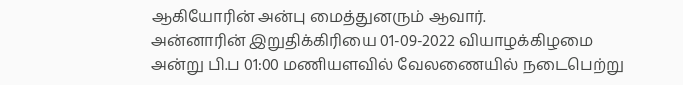ஆகியோரின் அன்பு மைத்துனரும் ஆவார்.
அன்னாரின் இறுதிக்கிரியை 01-09-2022 வியாழக்கிழமை அன்று பி.ப 01:00 மணியளவில் வேலணையில் நடைபெற்று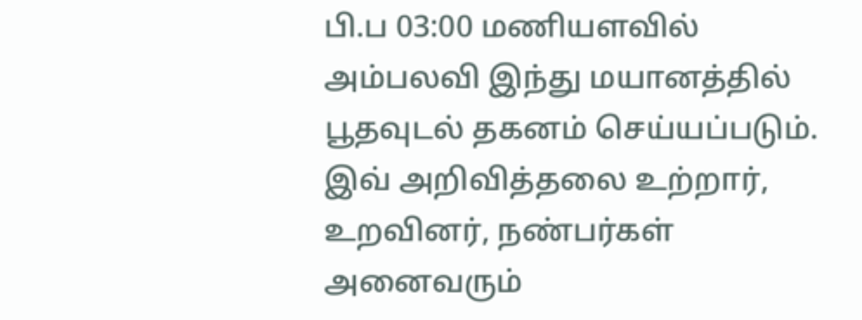பி.ப 03:00 மணியளவில் அம்பலவி இந்து மயானத்தில் பூதவுடல் தகனம் செய்யப்படும்.
இவ் அறிவித்தலை உற்றார், உறவினர், நண்பர்கள் அனைவரும்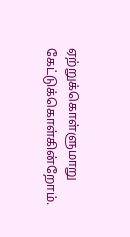ஏற்றுக்கொள்ளுமாறு கேட்டுக்கொள்கின்றோம்.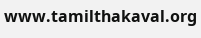www.tamilthakaval.org